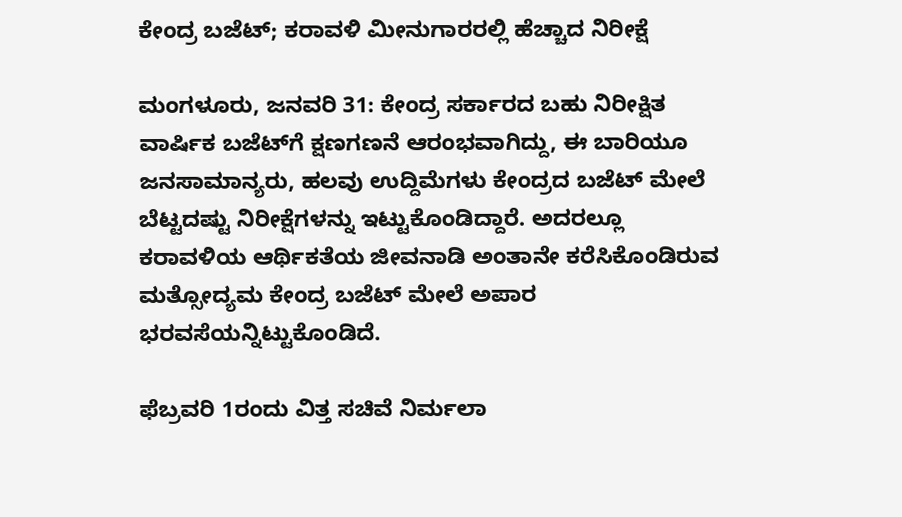ಕೇಂದ್ರ ಬಜೆಟ್; ಕರಾವಳಿ ಮೀನುಗಾರರಲ್ಲಿ ಹೆಚ್ಚಾದ ನಿರೀಕ್ಷೆ

ಮಂಗಳೂರು, ಜನವರಿ 31: ಕೇಂದ್ರ ಸರ್ಕಾರದ ಬಹು ನಿರೀಕ್ಷಿತ ವಾರ್ಷಿಕ ಬಜೆಟ್‌ಗೆ ಕ್ಷಣಗಣನೆ ಆರಂಭವಾಗಿದ್ದು, ಈ ಬಾರಿಯೂ ಜನಸಾಮಾನ್ಯರು, ಹಲವು ಉದ್ದಿಮೆಗಳು ಕೇಂದ್ರದ ಬಜೆಟ್ ಮೇಲೆ ಬೆಟ್ಟದಷ್ಟು ನಿರೀಕ್ಷೆಗಳನ್ನು ಇಟ್ಟುಕೊಂಡಿದ್ದಾರೆ. ಅದರಲ್ಲೂ ಕರಾವಳಿಯ ಆರ್ಥಿಕತೆಯ ಜೀವನಾಡಿ ಅಂತಾನೇ ಕರೆಸಿಕೊಂಡಿರುವ ಮತ್ಸೋದ್ಯಮ ಕೇಂದ್ರ ಬಜೆಟ್ ಮೇಲೆ ಅಪಾರ ಭರವಸೆಯನ್ನಿಟ್ಟುಕೊಂಡಿದೆ.

ಫೆಬ್ರವರಿ 1ರಂದು ವಿತ್ತ ಸಚಿವೆ ನಿರ್ಮಲಾ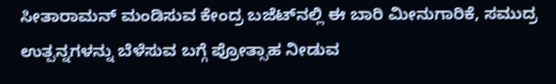ಸೀತಾರಾಮನ್ ಮಂಡಿಸುವ ಕೇಂದ್ರ ಬಜೆಟ್‌ನಲ್ಲಿ ಈ ಬಾರಿ ಮೀನುಗಾರಿಕೆ, ಸಮುದ್ರ ಉತ್ಪನ್ನಗಳನ್ನು ಬೆಳೆಸುವ ಬಗ್ಗೆ ಪ್ರೋತ್ಸಾಹ ನೀಡುವ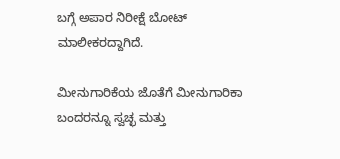ಬಗ್ಗೆ ಅಪಾರ ನಿರೀಕ್ಷೆ ಬೋಟ್ ಮಾಲೀಕರದ್ದಾಗಿದೆ.

ಮೀನುಗಾರಿಕೆಯ ಜೊತೆಗೆ ಮೀನುಗಾರಿಕಾ ಬಂದರನ್ನೂ ಸ್ವಚ್ಛ ಮತ್ತು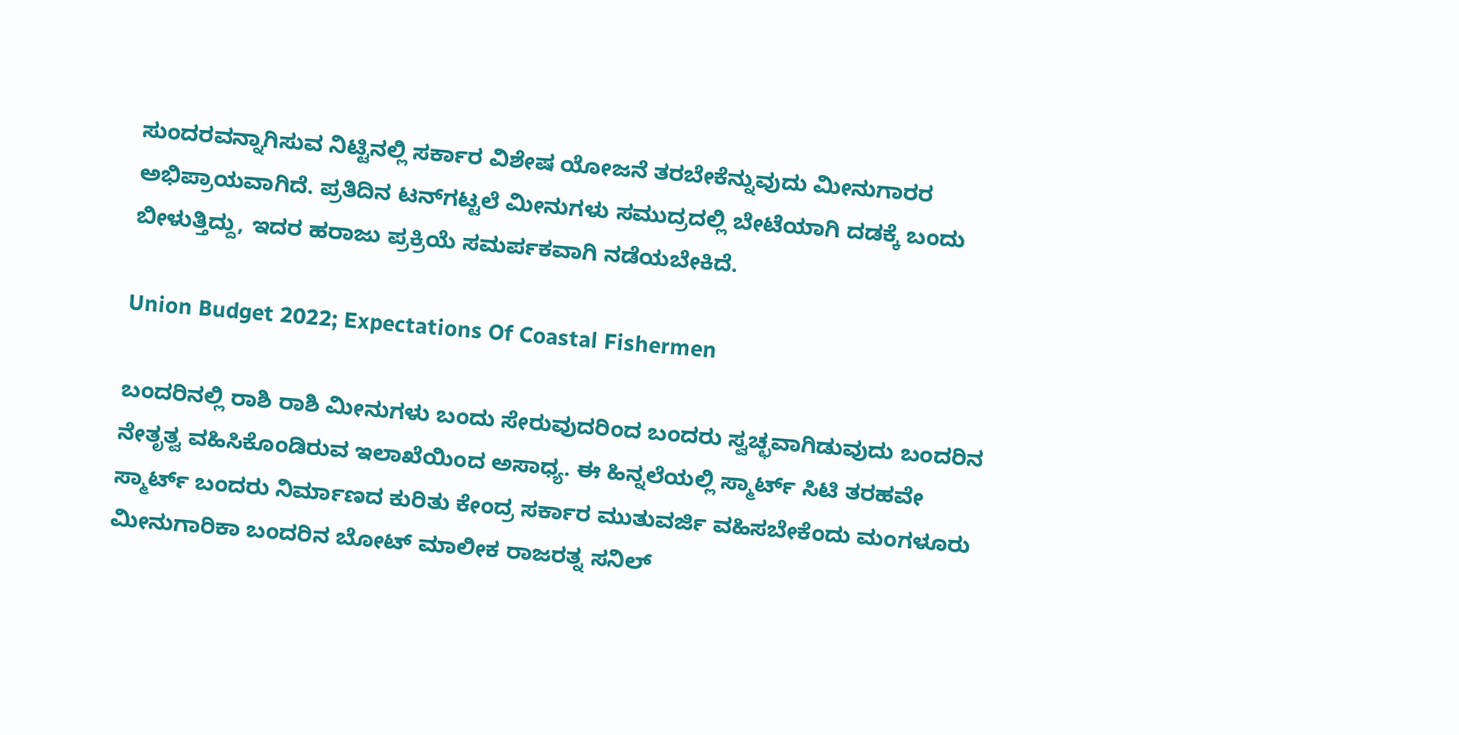ಸುಂದರವನ್ನಾಗಿಸುವ ನಿಟ್ಟಿನಲ್ಲಿ ಸರ್ಕಾರ ವಿಶೇಷ ಯೋಜನೆ ತರಬೇಕೆನ್ನುವುದು ಮೀನುಗಾರರ ಅಭಿಪ್ರಾಯವಾಗಿದೆ. ಪ್ರತಿದಿನ ಟನ್‌ಗಟ್ಟಲೆ ಮೀನುಗಳು ಸಮುದ್ರದಲ್ಲಿ ಬೇಟೆಯಾಗಿ ದಡಕ್ಕೆ ಬಂದು ಬೀಳುತ್ತಿದ್ದು, ಇದರ ಹರಾಜು ಪ್ರಕ್ರಿಯೆ ಸಮರ್ಪಕವಾಗಿ ನಡೆಯಬೇಕಿದೆ.

Union Budget 2022; Expectations Of Coastal Fishermen

ಬಂದರಿನಲ್ಲಿ ರಾಶಿ ರಾಶಿ ಮೀನುಗಳು ಬಂದು ಸೇರುವುದರಿಂದ ಬಂದರು ಸ್ವಚ್ಛವಾಗಿಡುವುದು ಬಂದರಿನ ನೇತೃತ್ವ ವಹಿಸಿಕೊಂಡಿರುವ ಇಲಾಖೆಯಿಂದ ಅಸಾಧ್ಯ. ಈ ಹಿನ್ನಲೆಯಲ್ಲಿ ಸ್ಮಾರ್ಟ್ ಸಿಟಿ ತರಹವೇ ಸ್ಮಾರ್ಟ್ ಬಂದರು ನಿರ್ಮಾಣದ ಕುರಿತು ಕೇಂದ್ರ ಸರ್ಕಾರ ಮುತುವರ್ಜಿ ವಹಿಸಬೇಕೆಂದು ಮಂಗಳೂರು ಮೀನುಗಾರಿಕಾ ಬಂದರಿನ ಬೋಟ್ ಮಾಲೀಕ ರಾಜರತ್ನ ಸನಿಲ್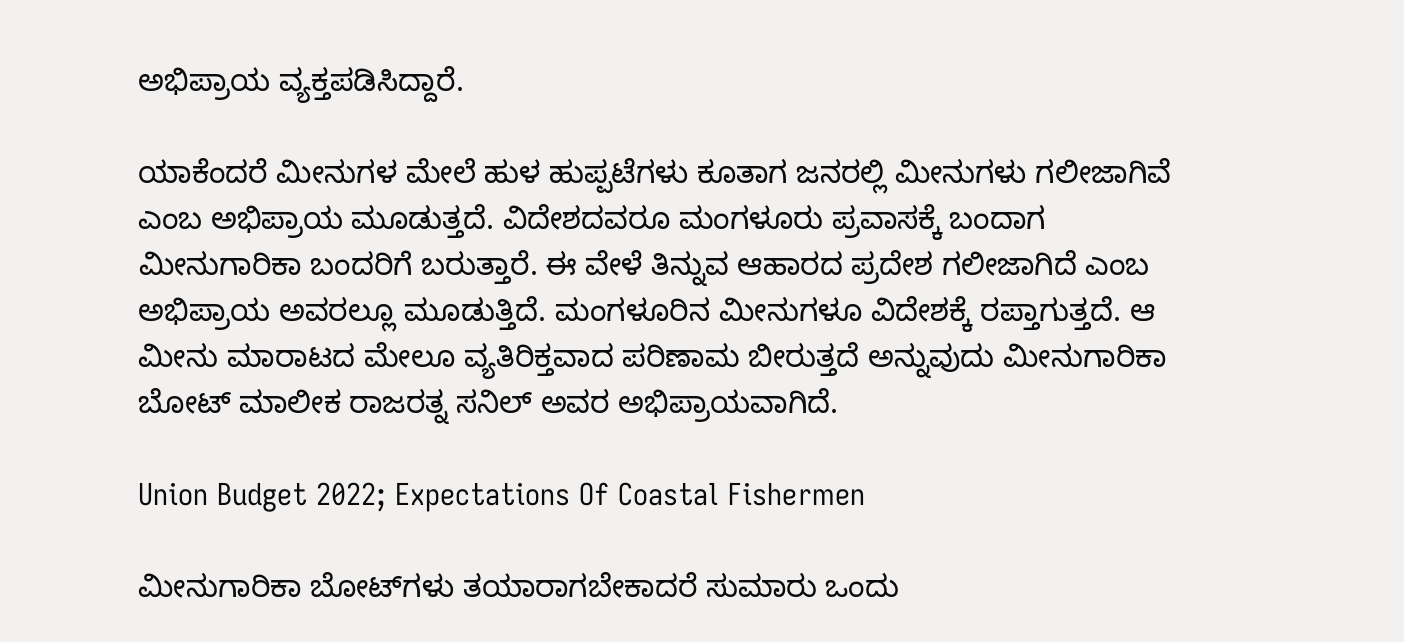ಅಭಿಪ್ರಾಯ ವ್ಯಕ್ತಪಡಿಸಿದ್ದಾರೆ.

ಯಾಕೆಂದರೆ ಮೀನುಗಳ ಮೇಲೆ ಹುಳ ಹುಪ್ಪಟೆಗಳು ಕೂತಾಗ ಜನರಲ್ಲಿ ಮೀನುಗಳು ಗಲೀಜಾಗಿವೆ ಎಂಬ ಅಭಿಪ್ರಾಯ ಮೂಡುತ್ತದೆ. ವಿದೇಶದವರೂ ಮಂಗಳೂರು ಪ್ರವಾಸಕ್ಕೆ ಬಂದಾಗ ಮೀನುಗಾರಿಕಾ ಬಂದರಿಗೆ ಬರುತ್ತಾರೆ. ಈ ವೇಳೆ ತಿನ್ನುವ ಆಹಾರದ ಪ್ರದೇಶ ಗಲೀಜಾಗಿದೆ ಎಂಬ ಅಭಿಪ್ರಾಯ ಅವರಲ್ಲೂ ಮೂಡುತ್ತಿದೆ. ಮಂಗಳೂರಿನ ಮೀನುಗಳೂ ವಿದೇಶಕ್ಕೆ ರಪ್ತಾಗುತ್ತದೆ. ಆ ಮೀನು ಮಾರಾಟದ ಮೇಲೂ ವ್ಯತಿರಿಕ್ತವಾದ ಪರಿಣಾಮ ಬೀರುತ್ತದೆ ಅನ್ನುವುದು ಮೀನುಗಾರಿಕಾ ಬೋಟ್ ಮಾಲೀಕ ರಾಜರತ್ನ ಸನಿಲ್ ಅವರ ಅಭಿಪ್ರಾಯವಾಗಿದೆ.

Union Budget 2022; Expectations Of Coastal Fishermen

ಮೀನುಗಾರಿಕಾ ಬೋಟ್‌ಗಳು ತಯಾರಾಗಬೇಕಾದರೆ ಸುಮಾರು ಒಂದು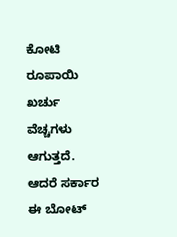ಕೋಟಿ ರೂಪಾಯಿ ಖರ್ಚು ವೆಚ್ಚಗಳು ಆಗುತ್ತದೆ. ಆದರೆ ಸರ್ಕಾರ ಈ ಬೋಟ್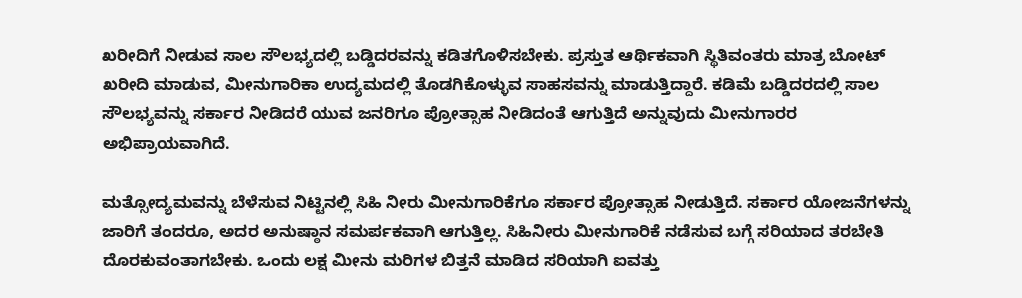ಖರೀದಿಗೆ ನೀಡುವ ಸಾಲ ಸೌಲಭ್ಯದಲ್ಲಿ ಬಡ್ಡಿದರವನ್ನು ಕಡಿತಗೊಳಿಸಬೇಕು. ಪ್ರಸ್ತುತ ಆರ್ಥಿಕವಾಗಿ ಸ್ಥಿತಿವಂತರು ಮಾತ್ರ ಬೋಟ್ ಖರೀದಿ ಮಾಡುವ, ಮೀನುಗಾರಿಕಾ ಉದ್ಯಮದಲ್ಲಿ ತೊಡಗಿಕೊಳ್ಳುವ ಸಾಹಸವನ್ನು ಮಾಡುತ್ತಿದ್ದಾರೆ. ಕಡಿಮೆ ಬಡ್ಡಿದರದಲ್ಲಿ ಸಾಲ ಸೌಲಭ್ಯವನ್ನು ಸರ್ಕಾರ ನೀಡಿದರೆ ಯುವ ಜನರಿಗೂ ಪ್ರೋತ್ಸಾಹ ನೀಡಿದಂತೆ ಆಗುತ್ತಿದೆ ಅನ್ನುವುದು ಮೀನುಗಾರರ ಅಭಿಪ್ರಾಯವಾಗಿದೆ.

ಮತ್ಸೋದ್ಯಮವನ್ನು ಬೆಳೆಸುವ ನಿಟ್ಟಿನಲ್ಲಿ ಸಿಹಿ ನೀರು ಮೀನುಗಾರಿಕೆಗೂ ಸರ್ಕಾರ ಪ್ರೋತ್ಸಾಹ ನೀಡುತ್ತಿದೆ. ಸರ್ಕಾರ ಯೋಜನೆಗಳನ್ನು ಜಾರಿಗೆ ತಂದರೂ, ಅದರ ಅನುಷ್ಠಾನ ಸಮರ್ಪಕವಾಗಿ ಆಗುತ್ತಿಲ್ಲ. ಸಿಹಿನೀರು ಮೀನುಗಾರಿಕೆ ನಡೆಸುವ ಬಗ್ಗೆ ಸರಿಯಾದ ತರಬೇತಿ ದೊರಕುವಂತಾಗಬೇಕು. ಒಂದು ಲಕ್ಷ ಮೀನು ಮರಿಗಳ ಬಿತ್ತನೆ ಮಾಡಿದ ಸರಿಯಾಗಿ ಐವತ್ತು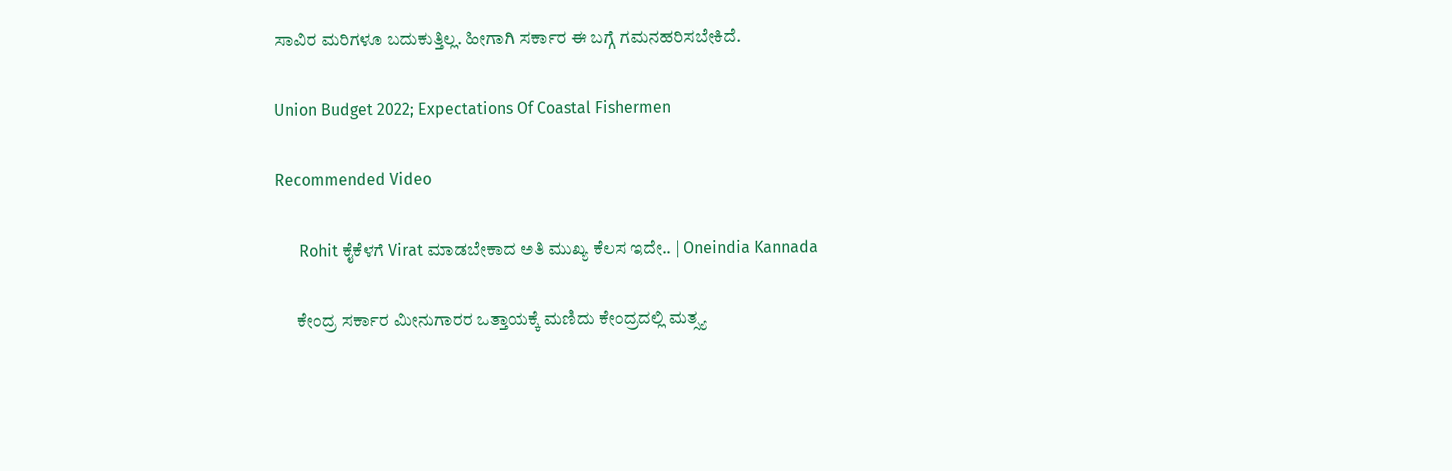ಸಾವಿರ ಮರಿಗಳೂ ಬದುಕುತ್ತಿಲ್ಲ. ಹೀಗಾಗಿ ಸರ್ಕಾರ ಈ ಬಗ್ಗೆ ಗಮನಹರಿಸಬೇಕಿದೆ.

Union Budget 2022; Expectations Of Coastal Fishermen

Recommended Video

      Rohit ಕೈಕೆಳಗೆ Virat ಮಾಡಬೇಕಾದ ಅತಿ ಮುಖ್ಯ ಕೆಲಸ ಇದೇ.. | Oneindia Kannada

      ಕೇಂದ್ರ ಸರ್ಕಾರ ಮೀನುಗಾರರ ಒತ್ತಾಯಕ್ಕೆ ಮಣಿದು ಕೇಂದ್ರದಲ್ಲಿ ಮತ್ಸ್ಯ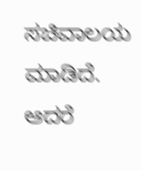ಸಚಿವಾಲಯ ಮಾಡಿದೆ. ಆದರೆ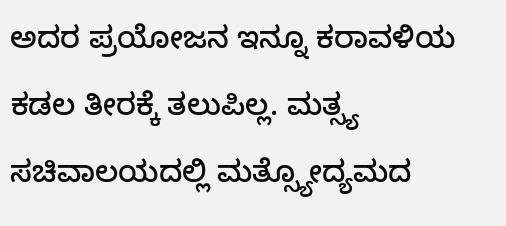ಅದರ ಪ್ರಯೋಜನ ಇನ್ನೂ ಕರಾವಳಿಯ ಕಡಲ ತೀರಕ್ಕೆ ತಲುಪಿಲ್ಲ. ಮತ್ಸ್ಯ ಸಚಿವಾಲಯದಲ್ಲಿ ಮತ್ಸ್ಯೋದ್ಯಮದ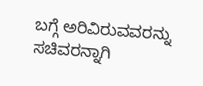ಬಗ್ಗೆ ಅರಿವಿರುವವರನ್ನು ಸಚಿವರನ್ನಾಗಿ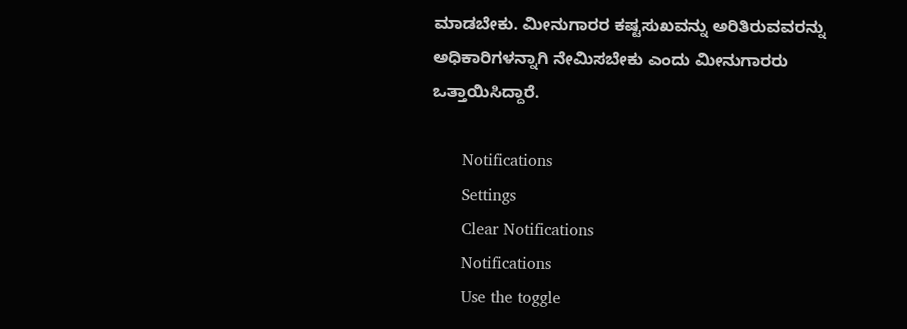ಮಾಡಬೇಕು. ಮೀನುಗಾರರ ಕಷ್ಟಸುಖವನ್ನು ಅರಿತಿರುವವರನ್ನು ಅಧಿಕಾರಿಗಳನ್ನಾಗಿ ನೇಮಿಸಬೇಕು ಎಂದು ಮೀನುಗಾರರು ಒತ್ತಾಯಿಸಿದ್ದಾರೆ.

      Notifications
      Settings
      Clear Notifications
      Notifications
      Use the toggle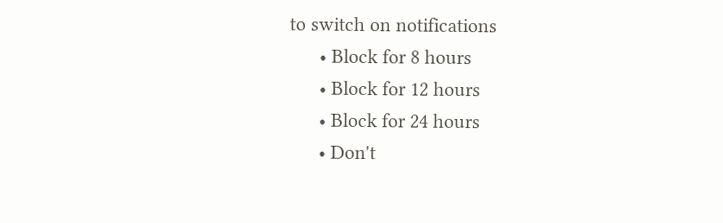to switch on notifications
      • Block for 8 hours
      • Block for 12 hours
      • Block for 24 hours
      • Don't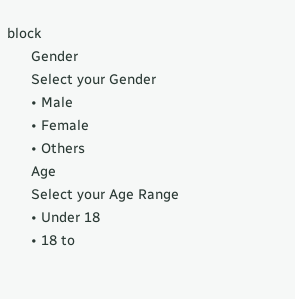block
      Gender
      Select your Gender
      • Male
      • Female
      • Others
      Age
      Select your Age Range
      • Under 18
      • 18 to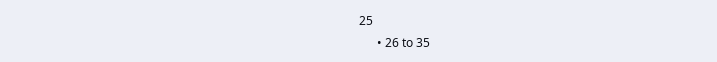25
      • 26 to 35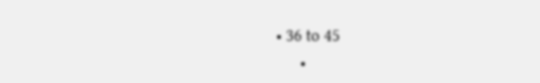• 36 to 45
      •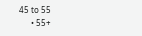45 to 55
      • 55+